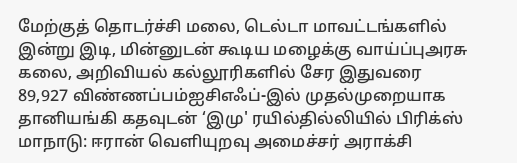மேற்குத் தொடர்ச்சி மலை, டெல்டா மாவட்டங்களில் இன்று இடி, மின்னுடன் கூடிய மழைக்கு வாய்ப்புஅரசு கலை, அறிவியல் கல்லூரிகளில் சேர இதுவரை 89,927 விண்ணப்பம்ஐசிஎஃப்-இல் முதல்முறையாக தானியங்கி கதவுடன் ‘இமு' ரயில்தில்லியில் பிரிக்ஸ் மாநாடு: ஈரான் வெளியுறவு அமைச்சர் அராக்சி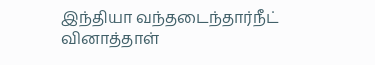இந்தியா வந்தடைந்தார்நீட் வினாத்தாள்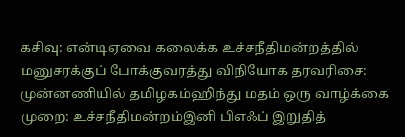கசிவு: என்டிஏவை கலைக்க உச்சநீதிமன்றத்தில் மனுசரக்குப் போக்குவரத்து விநியோக தரவரிசை: முன்னணியில் தமிழகம்ஹிந்து மதம் ஒரு வாழ்க்கை முறை: உச்சநீதிமன்றம்இனி பிஎஃப் இறுதித்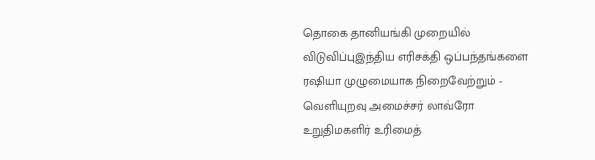தொகை தானியங்கி முறையில் விடுவிப்புஇந்திய எரிசக்தி ஒப்பந்தங்களை ரஷியா முழுமையாக நிறைவேற்றும் - வெளியுறவு அமைச்சர் லாவ்ரோ உறுதிமகளிர் உரிமைத்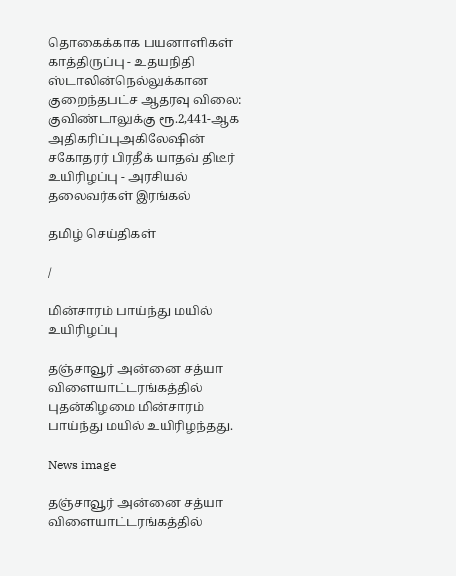தொகைக்காக பயனாளிகள் காத்திருப்பு - உதயநிதி ஸ்டாலின்நெல்லுக்கான குறைந்தபட்ச ஆதரவு விலை: குவிண்டாலுக்கு ரூ.2,441-ஆக அதிகரிப்புஅகிலேஷின் சகோதரர் பிரதீக் யாதவ் திடீர் உயிரிழப்பு - அரசியல் தலைவர்கள் இரங்கல்

தமிழ் செய்திகள்

/

மின்சாரம் பாய்ந்து மயில் உயிரிழப்பு

தஞ்சாவூர் அன்னை சத்யா விளையாட்டரங்கத்தில் புதன்கிழமை மின்சாரம் பாய்ந்து மயில் உயிரிழந்தது.

News image

தஞ்சாவூர் அன்னை சத்யா விளையாட்டரங்கத்தில்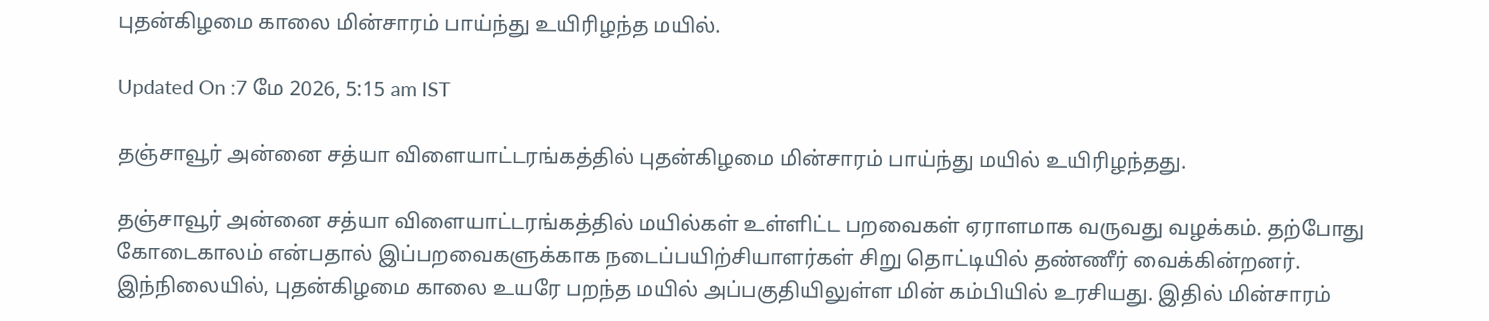புதன்கிழமை காலை மின்சாரம் பாய்ந்து உயிரிழந்த மயில்.

Updated On :7 மே 2026, 5:15 am IST

தஞ்சாவூர் அன்னை சத்யா விளையாட்டரங்கத்தில் புதன்கிழமை மின்சாரம் பாய்ந்து மயில் உயிரிழந்தது.

தஞ்சாவூர் அன்னை சத்யா விளையாட்டரங்கத்தில் மயில்கள் உள்ளிட்ட பறவைகள் ஏராளமாக வருவது வழக்கம். தற்போது கோடைகாலம் என்பதால் இப்பறவைகளுக்காக நடைப்பயிற்சியாளர்கள் சிறு தொட்டியில் தண்ணீர் வைக்கின்றனர். இந்நிலையில், புதன்கிழமை காலை உயரே பறந்த மயில் அப்பகுதியிலுள்ள மின் கம்பியில் உரசியது. இதில் மின்சாரம்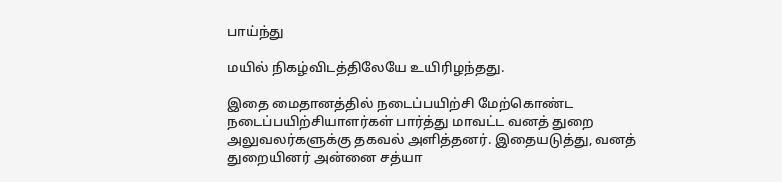பாய்ந்து

மயில் நிகழ்விடத்திலேயே உயிரிழந்தது.

இதை மைதானத்தில் நடைப்பயிற்சி மேற்கொண்ட நடைப்பயிற்சியாளர்கள் பார்த்து மாவட்ட வனத் துறை அலுவலர்களுக்கு தகவல் அளித்தனர். இதையடுத்து, வனத் துறையினர் அன்னை சத்யா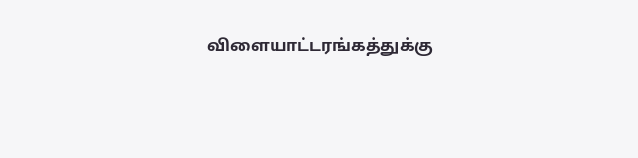விளையாட்டரங்கத்துக்கு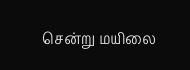சென்று மயிலை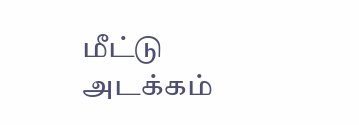மீட்டு அடக்கம்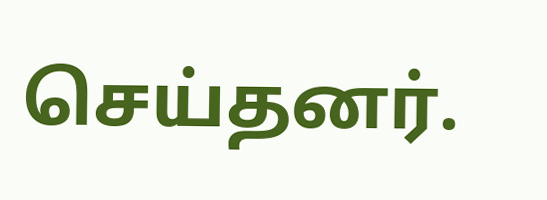செய்தனர்.